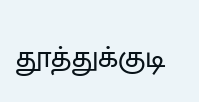தூத்துக்குடி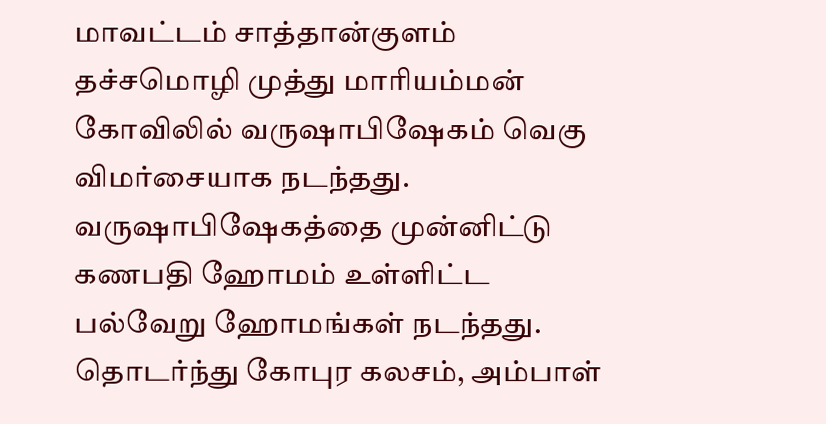மாவட்டம் சாத்தான்குளம் தச்சமொழி முத்து மாரியம்மன் கோவிலில் வருஷாபிஷேகம் வெகு விமர்சையாக நடந்தது. வருஷாபிஷேகத்தை முன்னிட்டு கணபதி ஹோமம் உள்ளிட்ட பல்வேறு ஹோமங்கள் நடந்தது. தொடர்ந்து கோபுர கலசம், அம்பாள்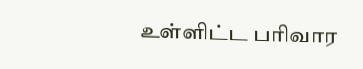உள்ளிட்ட பரிவார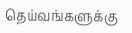தெய்வங்களுக்கு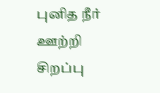புனித நீர் ஊற்றி சிறப்பு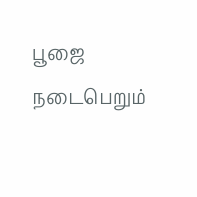பூஜை நடைபெறும்